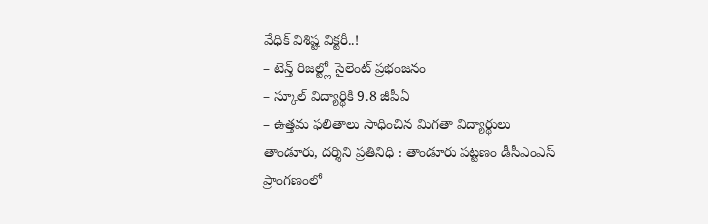వేధిక్ విశిష్ట విక్టరీ..!
– టెన్త్ రిజల్ట్లో సైలెంట్ ప్రభంజనం
– స్కూల్ విద్యార్థికి 9.8 జీపీఏ
– ఉత్తమ ఫలితాలు సాధించిన మిగతా విద్యార్థులు
తాండూరు, దర్శిని ప్రతినిధి : తాండూరు పట్టణం డీసీఎంఎస్ ప్రాంగణంలో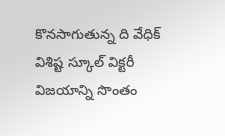కొనసాగుతున్న ది వేధిక్ విశిష్ట స్కూల్ విక్టరీ విజయాన్ని సొంతం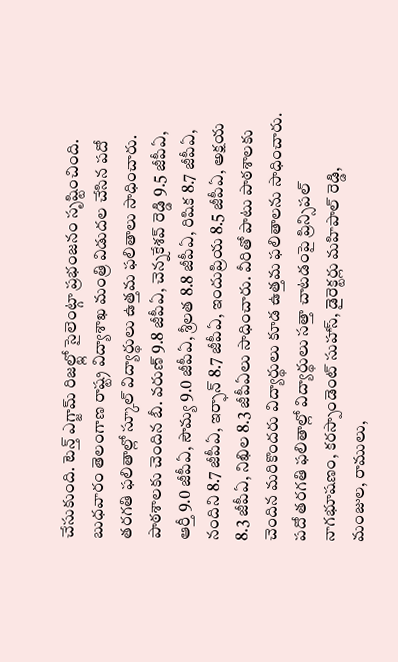చేసుకుంది. టెన్త్ ఎగ్జామ్ రిజల్ట్లో సైలెంట్గా ప్రభంజనం సృష్టించింది. బుధవారం తెలంగాణ రాష్ట్ర విద్యాశాఖ మంత్రి విడుదల చేసిన పదో తరగతి ఫలితాల్లో స్కూల్ విద్యార్థులు ఉత్తమ ఫలితాలు సాధించారు. పాఠశాలకు చెందిన బీ. వరుణ్ 9.8 జీపీఏ, చెన్నకేశవ్ రెడ్డి 9.5 జీపీఏ, ఆర్తీ 9.0 జీపీఏ, సౌమ్య 9.0 జీపీఏ, శ్రీలత 8.8 జీపీఏ, రిషిక 8.7 జీపీఏ, నందిని 8.7 జీపీఏ, ఇర్ఫాన్ 8.7 జీపీఏ, ఇందుప్రియ 8.5 జీపీఏ, అక్షయ 8.3 జీపీఏ, నిఖిల 8.3 జీపీఏలు సాధించారు. వీరితో పాటు పాఠశాలకు చెందిన మరికొందరు విద్యార్థులు కూడ ఉత్తమ ఫలితాలను సాధించారు. పదో తరగతి ఫలితాల్లో విద్యార్థులు సత్తా చాటడంపై ప్రిన్సిపల్ నాగభూషణం, కరస్పాండెంట్ సుహాస్, డైరెక్టర్లు మహిపాల్ రెడ్డి, మంజుల, రాములు,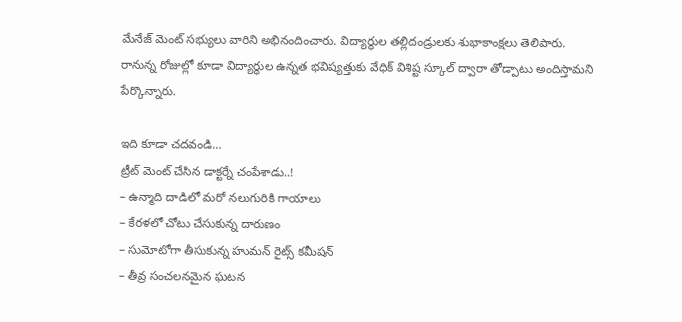మేనేజ్ మెంట్ సభ్యులు వారిని అభినందించారు. విద్యార్థుల తల్లిదండ్రులకు శుభాకాంక్షలు తెలిపారు. రానున్న రోజుల్లో కూడా విద్యార్థుల ఉన్నత భవిష్యత్తుకు వేధిక్ విశిష్ట స్కూల్ ద్వారా తోడ్పాటు అందిస్తామని పేర్కొన్నారు.

ఇది కూడా చదవండి…
ట్రీట్ మెంట్ చేసిన డాక్టర్నే చంపేశాడు..!
– ఉన్మాది దాడిలో మరో నలుగురికి గాయాలు
– కేరళలో చోటు చేసుకున్న దారుణం
– సుమోటోగా తీసుకున్న హుమన్ రైట్స్ కమీషన్
– తీవ్ర సంచలనమైన ఘటన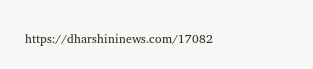https://dharshininews.com/17082